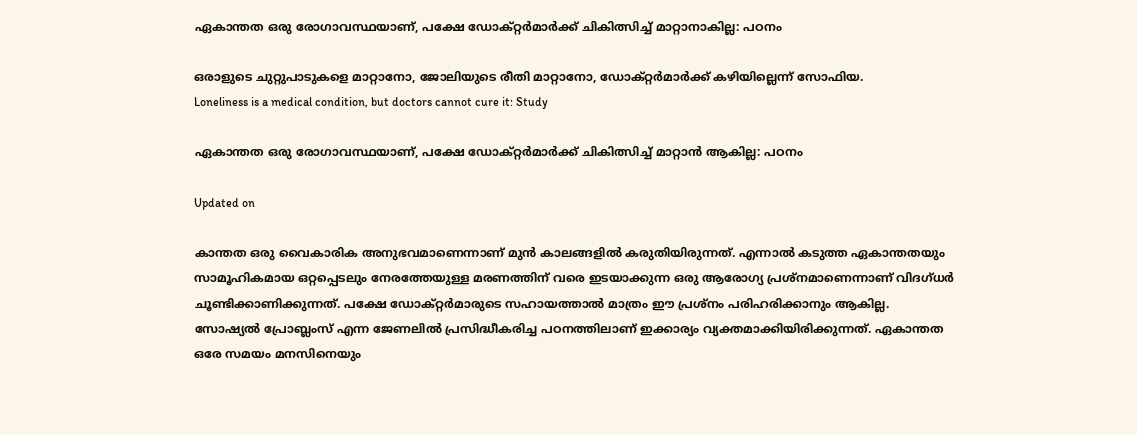ഏകാന്ത‌ത ഒരു രോഗാവസ്ഥയാണ്, പക്ഷേ ഡോക്റ്റർമാർക്ക് ചികിത്സിച്ച് മാറ്റാനാകില്ല: പഠനം

ഒരാളുടെ ചുറ്റുപാടുകളെ മാറ്റാനോ, ജോലിയുടെ രീതി മാറ്റാനോ, ഡോക്റ്റർമാർക്ക് കഴിയില്ലെന്ന് സോഫിയ.
Loneliness is a medical condition, but doctors cannot cure it: Study

ഏകാന്ത‌ത ഒരു രോഗാവസ്ഥയാണ്, പക്ഷേ ഡോക്റ്റർമാർക്ക് ചികിത്സിച്ച് മാറ്റാൻ ആകില്ല: പഠനം

Updated on

കാന്തത ഒരു വൈകാരിക അനുഭവമാണെന്നാണ് മുൻ കാലങ്ങളിൽ കരുതിയിരുന്നത്. എന്നാൽ കടുത്ത ഏകാന്തതയും സാമൂഹികമായ ഒറ്റപ്പെടലും നേരത്തേയുള്ള മരണത്തിന് വരെ ഇടയാക്കുന്ന ഒരു ആരോഗ്യ പ്രശ്നമാണെന്നാണ് വിദഗ്ധർ ചൂണ്ടിക്കാണിക്കുന്നത്. പക്ഷേ ഡോക്റ്റർമാരുടെ സഹായത്താൽ മാത്രം ഈ പ്രശ്നം പരിഹരിക്കാനും ആകില്ല. സോഷ്യൽ പ്രോബ്ലംസ് എന്ന ജേണലിൽ പ്രസിദ്ധീകരിച്ച പഠനത്തിലാണ് ഇക്കാര്യം വ്യക്തമാക്കിയിരിക്കുന്നത്. ഏകാന്തത ഒരേ സമയം മനസിനെയും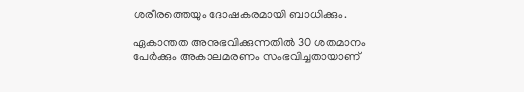ശരീരത്തെയും ദോഷകരമായി ബാധിക്കും.

ഏകാന്തത അനുഭവിക്കുന്നതിൽ 30 ശതമാനം പേർക്കും അകാലമരണം സംഭവിച്ചതായാണ്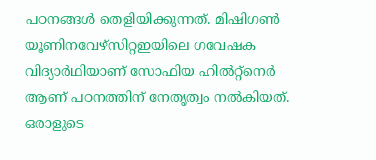പഠനങ്ങൾ തെളിയിക്കുന്നത്. മിഷിഗൺ യൂണിനവേഴ്സിറ്റഇയിലെ ഗവേഷക വിദ്യാർഥിയാണ് സോഫിയ ഹിൽറ്റ്നെർ ആണ് പഠനത്തിന് നേത‌ൃത്വം നൽകിയത്. ഒരാളുടെ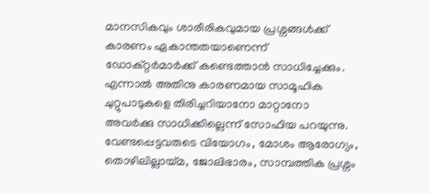മാനസികവും ശാരീരികവുമായ പ്രശ്നങ്ങൾക്ക് കാരണം ഏകാന്തതയാണെന്ന് ഡോക്റ്റർമാർക്ക് കണ്ടെത്താൻ സാധിച്ചേക്കും. എന്നാൽ അതിനു കാരണമായ സാമൂഹിക ചുറ്റുപാടുകളെ തിരിച്ചറിയാനോ മാറ്റാനോ അവർക്കു സാധിക്കില്ലെന്ന് സോഫിയ പറയുന്നു. വേണ്ടപ്പെട്ടവരുടെ വിയോഗം, മോശം ആരോഗ്യം, തൊഴിലില്ലായ്മ, ജോലിഭാരം, സാമ്പത്തിക പ്രശ്നം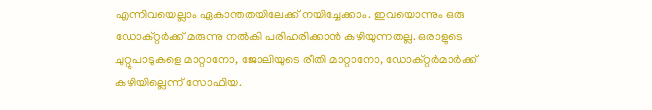എന്നിവയെല്ലാം ഏകാന്തതയിലേക്ക് നയിച്ചേക്കാം. ഇവയൊന്നും ഒരു ഡോക്റ്റർക്ക് മരുന്നു നൽകി പരിഹരിക്കാൻ കഴിയുന്നതല്ല. ഒരാളുടെ ചുറ്റുപാടുകളെ മാറ്റാനോ, ജോലിയുടെ രീതി മാറ്റാനോ, ഡോക്റ്റർമാർക്ക് കഴിയില്ലെന്ന് സോഫിയ.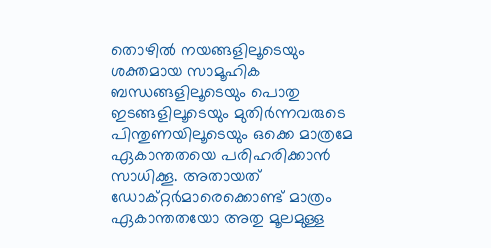തൊഴിൽ നയങ്ങളിലൂടെയും ശക്തമായ സാമൂഹിക ബന്ധങ്ങളിലൂടെയും പൊതു ഇടങ്ങളിലൂടെയും മുതിർന്നവരുടെ പിന്തുണയിലൂടെയും ഒക്കെ മാത്രമേ ഏകാന്തതയെ പരിഹരിക്കാൻ സാധിക്കൂ. അതായത് ഡോക്റ്റർമാരെക്കൊണ്ട് മാത്രം ഏകാന്തതയോ അതു മൂലമുള്ള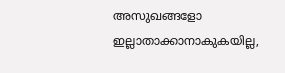അസുഖങ്ങളോ ഇല്ലാതാക്കാനാകുകയില്ല,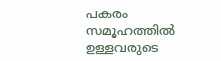പകരം സമൂഹത്തിൽ ഉള്ളവരുടെ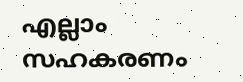എല്ലാം സഹകരണം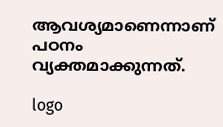ആവശ്യമാണെന്നാണ് പഠനം വ്യക്തമാക്കുന്നത്.

logo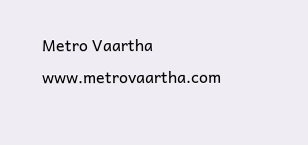Metro Vaartha
www.metrovaartha.com